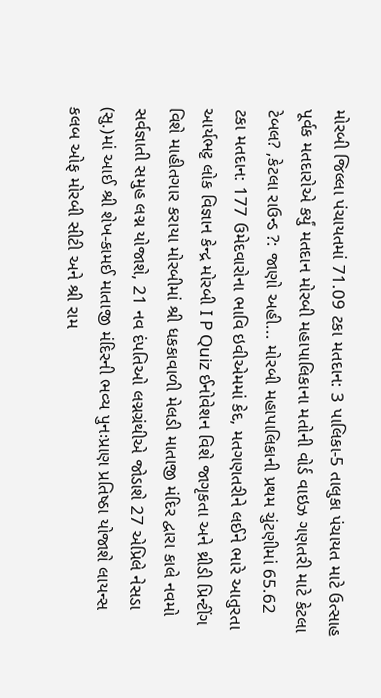મોરબી જિલ્લા પંચાયતમાં 71.09 ટકા મતદાન: 3 પાલિકા-5 તાલુકા પંચાયત માટે ઉત્સાહ પૂર્વક મતદારોએ કર્યું મતદાન મોરબી મહાપાલિકાના મતોની વોર્ડ વાઇઝ ગણતરી માટે કેટલા ટેબલ? ,કેટલા રાઉન્ડ ?: જાણો અહી... મોરબી મહાપાલિકાની પ્રથમ ચુંટણીમાં 65.62 ટકા મતદાન: 177 ઉમેદવારોના ભાવિ ઇવીએમમાં કેદ, મતગણતરીને લઈને ભારે આતુરતા આર્યભટ્ટ લોક વિજ્ઞાન કેન્દ્ર મોરબી I P Quiz ઈનોવેશન વિશે જાગૃકતા અને થ્રીડી પ્રિન્ટીંગ વિશે માહીતગાર કરાયા મોરબીમાં શ્રી ધકકાવાળી મેલડી માતાજી મંદિર દ્વારા કાલે નવમો સર્વજ્ઞાતી સમુહ લગ્ન યોજાશે, 21 નવ દંપતિઓ લગ્નગ્રંથીએ જોડાશે 27 એપ્રિલે નેસડા (સુ.)માં આઈ શ્રી શેખ-કામઈ માતાજી મંદિરની ભવ્ય પુનઃપ્રાણ પ્રતિષ્ઠા યોજાશે લાયન્સ કલબ ઓફ મોરબી સીટી અને શ્રી રામ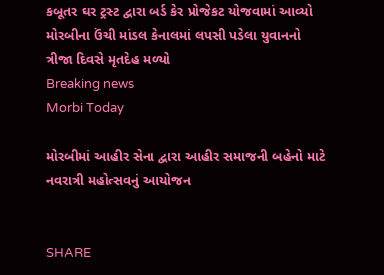કબૂતર ઘર ટ્રસ્ટ દ્વારા બર્ડ કેર પ્રોજેકટ યોજવામાં આવ્યો મોરબીના ઉંચી માંડલ કેનાલમાં લપસી પડેલા યુવાનનો ત્રીજા દિવસે મૃતદેહ મળ્યો
Breaking news
Morbi Today

મોરબીમાં આહીર સેના દ્વારા આહીર સમાજની બહેનો માટે નવરાત્રી મહોત્સવનું આયોજન


SHARE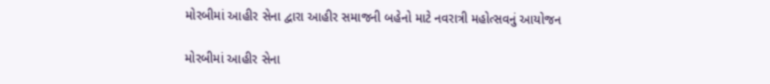મોરબીમાં આહીર સેના દ્વારા આહીર સમાજની બહેનો માટે નવરાત્રી મહોત્સવનું આયોજન

મોરબીમાં આહીર સેના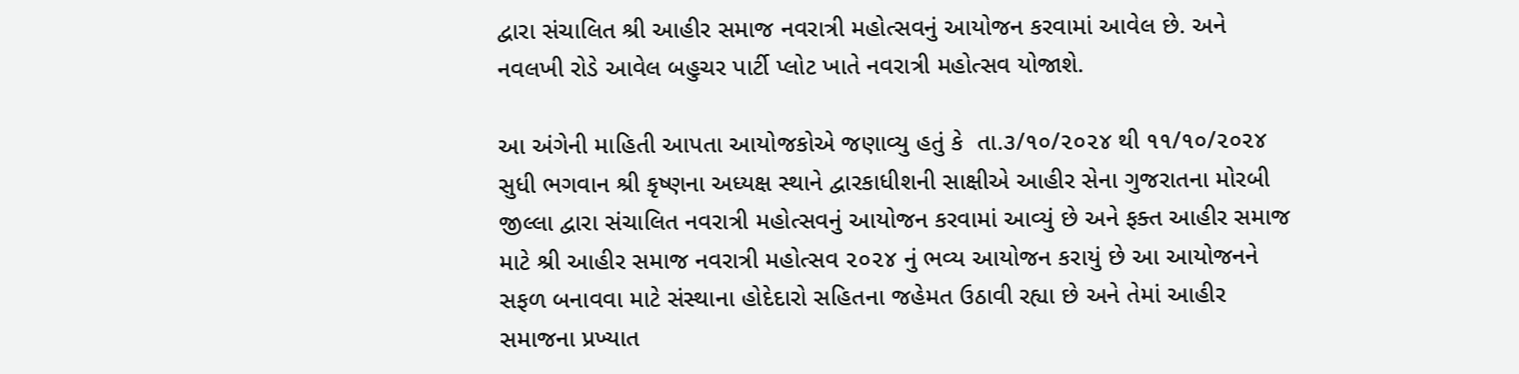દ્વારા સંચાલિત શ્રી આહીર સમાજ નવરાત્રી મહોત્સવનું આયોજન કરવામાં આવેલ છે. અને નવલખી રોડે આવેલ બહુચર પાર્ટી પ્લોટ ખાતે નવરાત્રી મહોત્સવ યોજાશે.

આ અંગેની માહિતી આપતા આયોજકોએ જણાવ્યુ હતું કે  તા.૩/૧૦/૨૦૨૪ થી ૧૧/૧૦/૨૦૨૪ સુધી ભગવાન શ્રી કૃષ્ણના અધ્યક્ષ સ્થાને દ્વારકાધીશની સાક્ષીએ આહીર સેના ગુજરાતના મોરબી જીલ્લા દ્વારા સંચાલિત નવરાત્રી મહોત્સવનું આયોજન કરવામાં આવ્યું છે અને ફક્ત આહીર સમાજ માટે શ્રી આહીર સમાજ નવરાત્રી મહોત્સવ ૨૦૨૪ નું ભવ્ય આયોજન કરાયું છે આ આયોજનને સફળ બનાવવા માટે સંસ્થાના હોદેદારો સહિતના જહેમત ઉઠાવી રહ્યા છે અને તેમાં આહીર સમાજના પ્રખ્યાત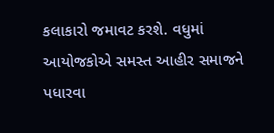કલાકારો જમાવટ કરશે. વધુમાં આયોજકોએ સમસ્ત આહીર સમાજને પધારવા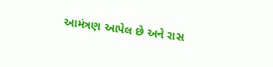આમંત્રણ આપેલ છે અને રાસ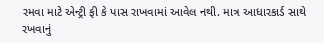રમવા માટે એન્ટ્રી ફી કે પાસ રાખવામાં આવેલ નથી. માત્ર આધારકાર્ડ સાથે રખવાનું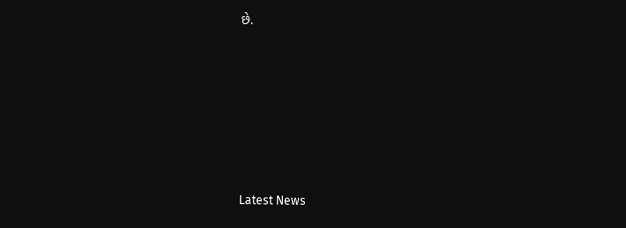છે.






Latest News